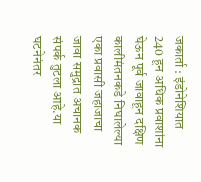जकार्ता : इंडोनेशियात 240 हून अधिक प्रवाशांना घेऊन पूर्व जावाहून दक्षिण कालीमंतनकडे निघालेल्या एका प्रवासी जहाजाचा जावा समुद्रात अचानक संपर्क तुटला आहे.या घटनेनंतर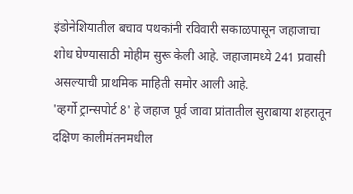इंडोनेशियातील बचाव पथकांनी रविवारी सकाळपासून जहाजाचा शोध घेण्यासाठी मोहीम सुरू केली आहे. जहाजामध्ये 241 प्रवासी असल्याची प्राथमिक माहिती समोर आली आहे.
'व्हर्गो ट्रान्सपोर्ट 8' हे जहाज पूर्व जावा प्रांतातील सुराबाया शहरातून दक्षिण कालीमंतनमधील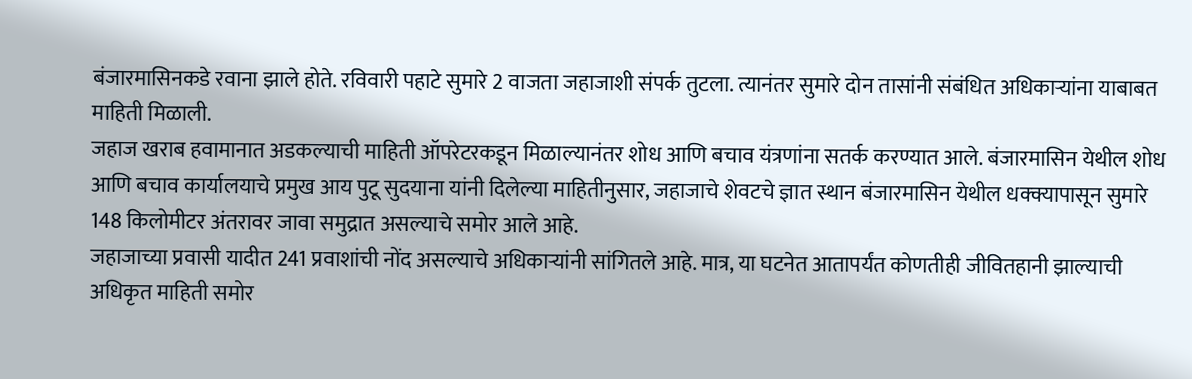बंजारमासिनकडे रवाना झाले होते. रविवारी पहाटे सुमारे 2 वाजता जहाजाशी संपर्क तुटला. त्यानंतर सुमारे दोन तासांनी संबंधित अधिकाऱ्यांना याबाबत माहिती मिळाली.
जहाज खराब हवामानात अडकल्याची माहिती ऑपरेटरकडून मिळाल्यानंतर शोध आणि बचाव यंत्रणांना सतर्क करण्यात आले. बंजारमासिन येथील शोध आणि बचाव कार्यालयाचे प्रमुख आय पुटू सुदयाना यांनी दिलेल्या माहितीनुसार, जहाजाचे शेवटचे ज्ञात स्थान बंजारमासिन येथील धक्क्यापासून सुमारे 148 किलोमीटर अंतरावर जावा समुद्रात असल्याचे समोर आले आहे.
जहाजाच्या प्रवासी यादीत 241 प्रवाशांची नोंद असल्याचे अधिकाऱ्यांनी सांगितले आहे. मात्र, या घटनेत आतापर्यंत कोणतीही जीवितहानी झाल्याची अधिकृत माहिती समोर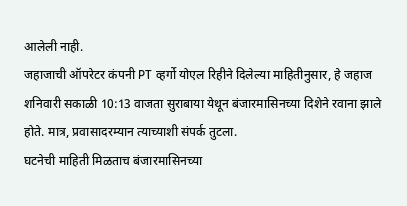आलेली नाही.
जहाजाची ऑपरेटर कंपनी PT व्हर्गो योएल रिहीने दिलेल्या माहितीनुसार, हे जहाज शनिवारी सकाळी 10:13 वाजता सुराबाया येथून बंजारमासिनच्या दिशेने रवाना झाले होते. मात्र, प्रवासादरम्यान त्याच्याशी संपर्क तुटला.
घटनेची माहिती मिळताच बंजारमासिनच्या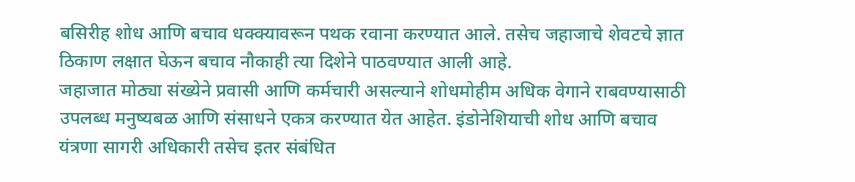बसिरीह शोध आणि बचाव धक्क्यावरून पथक रवाना करण्यात आले. तसेच जहाजाचे शेवटचे ज्ञात ठिकाण लक्षात घेऊन बचाव नौकाही त्या दिशेने पाठवण्यात आली आहे.
जहाजात मोठ्या संख्येने प्रवासी आणि कर्मचारी असल्याने शोधमोहीम अधिक वेगाने राबवण्यासाठी उपलब्ध मनुष्यबळ आणि संसाधने एकत्र करण्यात येत आहेत. इंडोनेशियाची शोध आणि बचाव यंत्रणा सागरी अधिकारी तसेच इतर संबंधित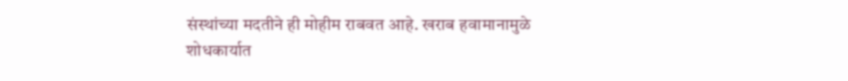संस्थांच्या मदतीने ही मोहीम राबवत आहे. खराब हवामानामुळे शोधकार्यात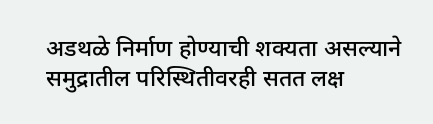अडथळे निर्माण होण्याची शक्यता असल्याने समुद्रातील परिस्थितीवरही सतत लक्ष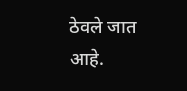ठेवले जात आहे.